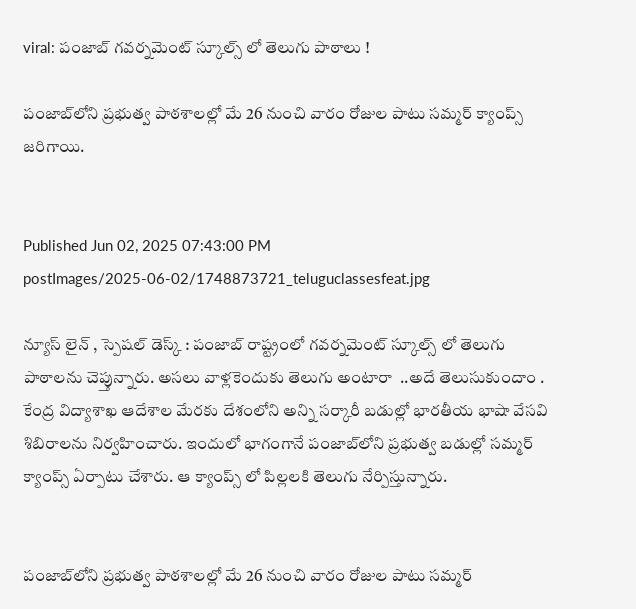viral: పంజాబ్ గవర్నమెంట్ స్కూల్స్ లో తెలుగు పాఠాలు !

పంజాబ్‌లోని ప్రభుత్వ పాఠశాలల్లో మే 26 నుంచి వారం రోజుల పాటు సమ్మర్ క్యాంప్స్ జరిగాయి.


Published Jun 02, 2025 07:43:00 PM
postImages/2025-06-02/1748873721_teluguclassesfeat.jpg

న్యూస్ లైన్ , స్పెషల్ డెస్క్ : పంజాబ్ రాష్ట్రంలో గవర్నమెంట్ స్కూల్స్ లో తెలుగు పాఠాలను చెప్తున్నారు. అసలు వాళ్లకెందుకు తెలుగు అంటారా  ..అదే తెలుసుకుందాం . కేంద్ర విద్యాశాఖ ఆదేశాల మేరకు దేశంలోని అన్ని సర్కారీ బడుల్లో భారతీయ భాషా వేసవి శిబిరాలను నిర్వహించారు. ఇందులో భాగంగానే పంజాబ్‌లోని ప్రభుత్వ బడుల్లో సమ్మర్ క్యాంప్స్‌ ఏర్పాటు చేశారు. ఆ క్యాంప్స్ లో పిల్లలకి తెలుగు నేర్పిస్తున్నారు.


పంజాబ్‌లోని ప్రభుత్వ పాఠశాలల్లో మే 26 నుంచి వారం రోజుల పాటు సమ్మర్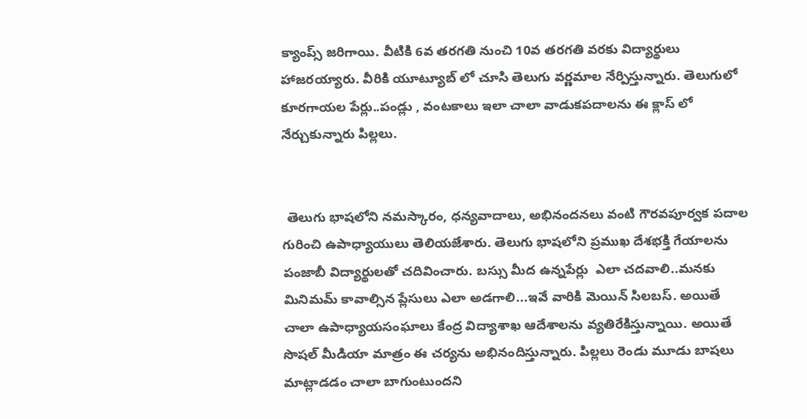క్యాంప్స్ జరిగాయి. వీటికి 6వ తరగతి నుంచి 10వ తరగతి వరకు విద్యార్థులు హాజరయ్యారు. వీరికి యూట్యూబ్ లో చూసి తెలుగు వర్ణమాల నేర్పిస్తున్నారు. తెలుగులో కూరగాయల పేర్లు..పండ్లు , వంటకాలు ఇలా చాలా వాడుకపదాలను ఈ క్లాస్ లో నేర్చుకున్నారు పిల్లలు.


 తెలుగు భాషలోని నమస్కారం, ధన్యవాదాలు, అభినందనలు వంటి గౌరవపూర్వక పదాల గురించి ఉపాధ్యాయులు తెలియజేశారు. తెలుగు భాషలోని ప్రముఖ దేశభక్తి గేయాలను పంజాబీ విద్యార్థులతో చదివించారు. బస్సు మీద ఉన్నపేర్లు  ఎలా చదవాలి..మనకు మినిమమ్ కావాల్సిన ప్లేసులు ఎలా అడగాలి...ఇవే వారికి మెయిన్ సిలబస్. అయితే చాలా ఉపాధ్యాయసంఘాలు కేంద్ర విద్యాశాఖ ఆదేశాలను వ్యతిరేకిస్తున్నాయి. అయితే సొషల్ మీడియా మాత్రం ఈ చర్యను అభినందిస్తున్నారు. పిల్లలు రెండు మూడు బాషలు మాట్లాడడం చాలా బాగుంటుందని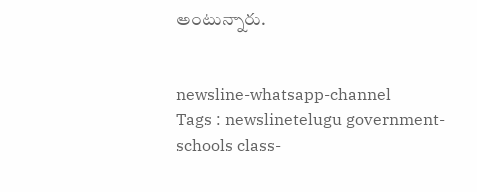అంటున్నారు.


newsline-whatsapp-channel
Tags : newslinetelugu government-schools class-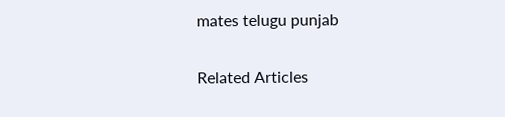mates telugu punjab

Related Articles